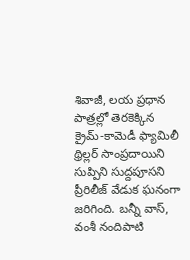శివాజీ, లయ ప్రధాన పాత్రల్లో తెరకెక్కిన క్రైమ్-కామెడీ ఫ్యామిలీ థ్రిల్లర్ సాంప్రదాయిని సుప్పిని సుద్దపూసని ప్రీరిలీజ్ వేడుక ఘనంగా జరిగింది. బన్నీ వాస్, వంశీ నందిపాటి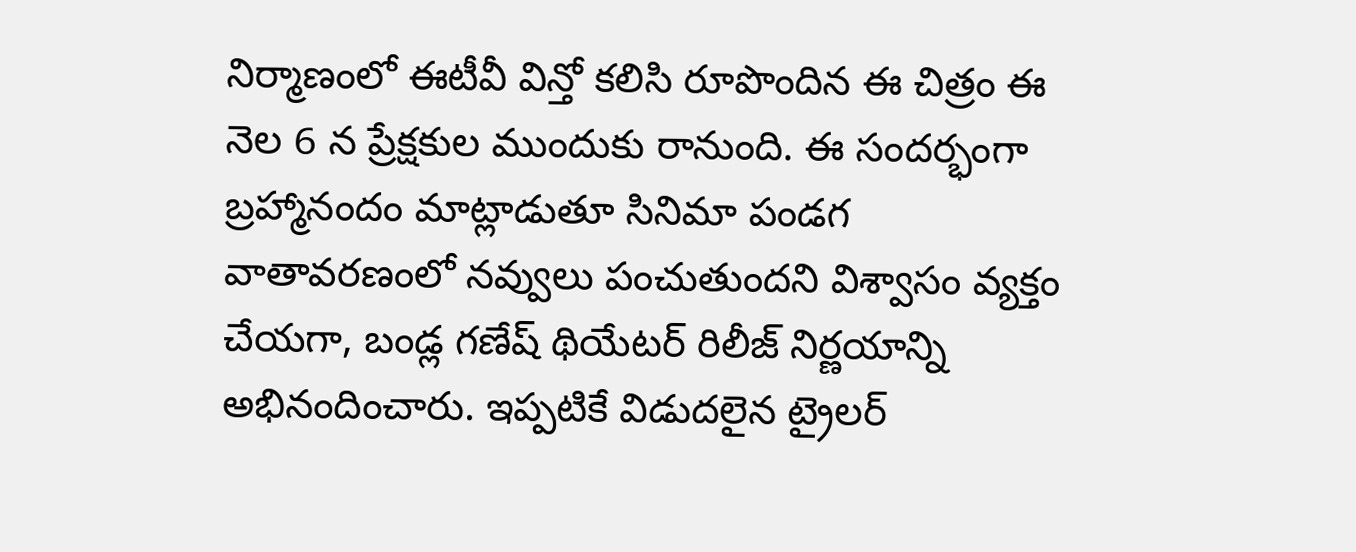నిర్మాణంలో ఈటీవీ విన్తో కలిసి రూపొందిన ఈ చిత్రం ఈ నెల 6 న ప్రేక్షకుల ముందుకు రానుంది. ఈ సందర్భంగా బ్రహ్మానందం మాట్లాడుతూ సినిమా పండగ వాతావరణంలో నవ్వులు పంచుతుందని విశ్వాసం వ్యక్తం చేయగా, బండ్ల గణేష్ థియేటర్ రిలీజ్ నిర్ణయాన్ని అభినందించారు. ఇప్పటికే విడుదలైన ట్రైలర్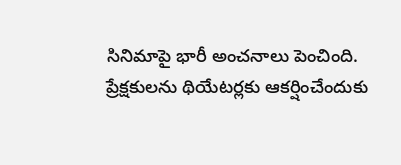సినిమాపై భారీ అంచనాలు పెంచింది.
ప్రేక్షకులను థియేటర్లకు ఆకర్షించేందుకు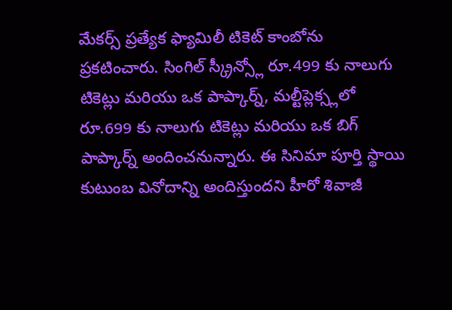మేకర్స్ ప్రత్యేక ఫ్యామిలీ టికెట్ కాంబోను ప్రకటించారు. సింగిల్ స్క్రీన్స్లో రూ.499 కు నాలుగు టికెట్లు మరియు ఒక పాప్కార్న్, మల్టీప్లెక్స్లలో రూ.699 కు నాలుగు టికెట్లు మరియు ఒక బిగ్ పాప్కార్న్ అందించనున్నారు. ఈ సినిమా పూర్తి స్థాయి కుటుంబ వినోదాన్ని అందిస్తుందని హీరో శివాజీ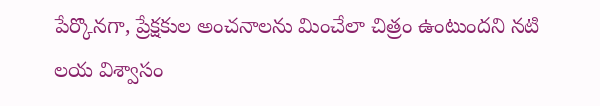పేర్కొనగా, ప్రేక్షకుల అంచనాలను మించేలా చిత్రం ఉంటుందని నటి లయ విశ్వాసం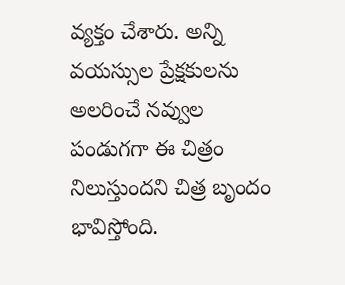వ్యక్తం చేశారు. అన్ని వయస్సుల ప్రేక్షకులను అలరించే నవ్వుల పండుగగా ఈ చిత్రం నిలుస్తుందని చిత్ర బృందం భావిస్తోంది.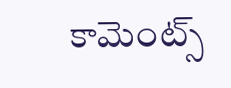కామెంట్స్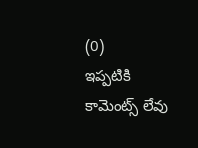(0)
ఇప్పటికి కామెంట్స్ లేవు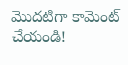మొదటిగా కామెంట్ చేయండి!